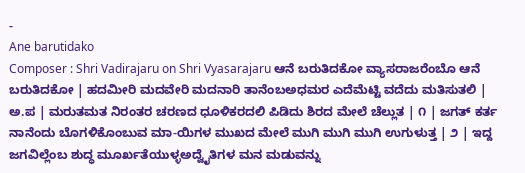-
Ane barutidako
Composer : Shri Vadirajaru on Shri Vyasarajaru ಆನೆ ಬರುತಿದಕೋ ವ್ಯಾಸರಾಜರೆಂಬೊ ಆನೆ ಬರುತಿದಕೋ | ಹದಮೀರಿ ಮದವೇರಿ ಮದನಾರಿ ತಾನೆಂಬಅಧಮರ ಎದೆಮೆಟ್ಟಿ ವದೆದು ಮತಿಸುತಲಿ | ಅ.ಪ | ಮರುತಮತ ನಿರಂತರ ಚರಣದ ಧೂಳಿಕರದಲಿ ಪಿಡಿದು ಶಿರದ ಮೇಲೆ ಚೆಲ್ಲುತ | ೧ | ಜಗತ್ ಕರ್ತ ನಾನೆಂದು ಬೊಗಳಿಕೊಂಬುವ ಮಾ-ಯಿಗಳ ಮುಖದ ಮೇಲೆ ಮುಗಿ ಮುಗಿ ಮುಗಿ ಉಗುಳುತ್ತ | ೨ | ಇದ್ದ ಜಗವಿಲ್ಲೆಂಬ ಶುದ್ಧ ಮೂರ್ಖತೆಯುಳ್ಳಅದ್ವೈತಿಗಳ ಮನ ಮಡುವನ್ನು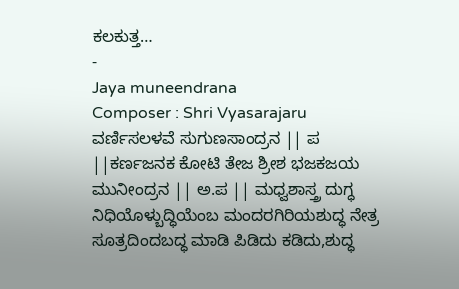ಕಲಕುತ್ತ…
-
Jaya muneendrana
Composer : Shri Vyasarajaru ವರ್ಣಿಸಲಳವೆ ಸುಗುಣಸಾಂದ್ರನ || ಪ ||ಕರ್ಣಜನಕ ಕೋಟಿ ತೇಜ ಶ್ರೀಶ ಭಜಕಜಯ ಮುನೀಂದ್ರನ || ಅ.ಪ || ಮಧ್ವಶಾಸ್ತ್ರ ದುಗ್ಧ ನಿಧಿಯೊಳ್ಬುದ್ಧಿಯೆಂಬ ಮಂದರಗಿರಿಯಶುದ್ಧ ನೇತ್ರ ಸೂತ್ರದಿಂದಬದ್ಧ ಮಾಡಿ ಪಿಡಿದು ಕಡಿದು,ಶುದ್ಧ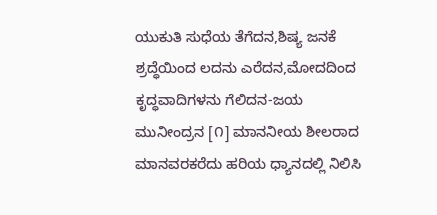ಯುಕುತಿ ಸುಧೆಯ ತೆಗೆದನ,ಶಿಷ್ಯ ಜನಕೆ ಶ್ರದ್ಧೆಯಿಂದ ಲದನು ಎರೆದನ,ಮೋದದಿಂದ ಕೃದ್ಧವಾದಿಗಳನು ಗೆಲಿದನ-ಜಯ ಮುನೀಂದ್ರನ [೧] ಮಾನನೀಯ ಶೀಲರಾದ ಮಾನವರಕರೆದು ಹರಿಯ ಧ್ಯಾನದಲ್ಲಿ ನಿಲಿಸಿ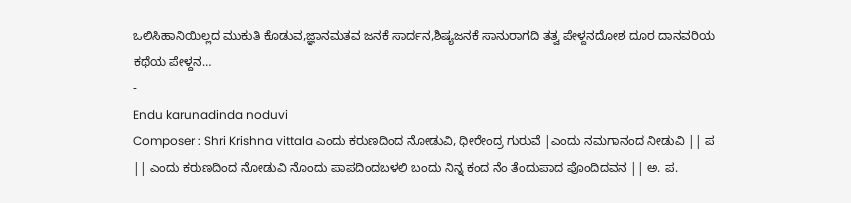ಒಲಿಸಿಹಾನಿಯಿಲ್ಲದ ಮುಕುತಿ ಕೊಡುವ,ಜ್ಞಾನಮತವ ಜನಕೆ ಸಾರ್ದನ,ಶಿಷ್ಯಜನಕೆ ಸಾನುರಾಗದಿ ತತ್ವ ಪೇಳ್ದನದೋಶ ದೂರ ದಾನವರಿಯ ಕಥೆಯ ಪೇಳ್ದನ…
-
Endu karunadinda noduvi
Composer : Shri Krishna vittala ಎಂದು ಕರುಣದಿಂದ ನೋಡುವಿ, ಧೀರೇಂದ್ರ ಗುರುವೆ |ಎಂದು ನಮಗಾನಂದ ನೀಡುವಿ || ಪ || ಎಂದು ಕರುಣದಿಂದ ನೋಡುವಿ ನೊಂದು ಪಾಪದಿಂದಬಳಲಿ ಬಂದು ನಿನ್ನ ಕಂದ ನೆಂ ತೆಂದುಪಾದ ಪೊಂದಿದವನ || ಅ. ಪ.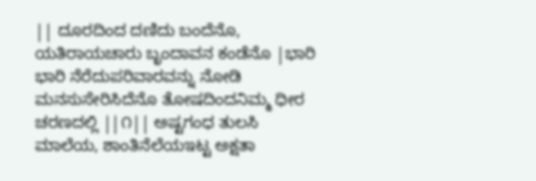|| ದೂರದಿಂದ ದಣಿದು ಬಂದೆನೊ, ಯತಿರಾಯಚಾರು ಬೃಂದಾವನ ಕಂಡೆನೊ |ಭಾರಿ ಭಾರಿ ನೆರೆದುಪರಿವಾರವನ್ನು ನೋಡಿ ಮನಸುಸೇರಿಸಿದೆನೊ ತೋಷದಿಂದನಿಮ್ಮ ಧೀರ ಚರಣದಲ್ಲಿ ||೧|| ಅಷ್ಟಗಂಧ ತುಲಸಿ ಮಾಲೆಯ, ಶಾಂತಿನೆಲೆಯಇಟ್ಟ ಅಕ್ಷತಾ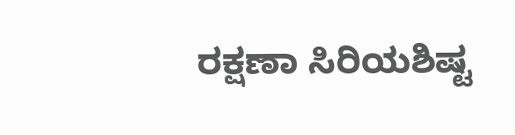ರಕ್ಷಣಾ ಸಿರಿಯಶಿಷ್ಟ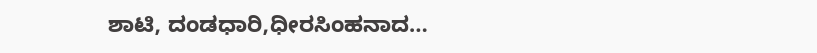ಶಾಟಿ, ದಂಡಧಾರಿ,ಧೀರಸಿಂಹನಾದ…